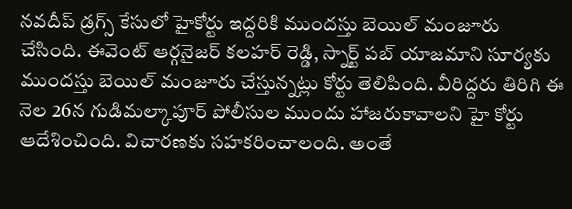నవదీప్ డ్రగ్స్ కేసులో హైకోర్టు ఇద్దరికి ముందస్తు బెయిల్ మంజూరు చేసింది. ఈవెంట్ ఆర్గనైజర్ కలహర్ రెడ్డి, స్నార్ట్ పబ్ యాజమాని సూర్యకు ముందస్తు బెయిల్ మంజూరు చేస్తున్నట్లు కోర్టు తెలిపింది. వీరిద్దరు తిరిగి ఈ నెల 26న గుడిమల్కాపూర్ పోలీసుల ముందు హాజరుకావాలని హై కోర్టు ఆదేశించింది. విచారణకు సహకరించాలంది. అంతే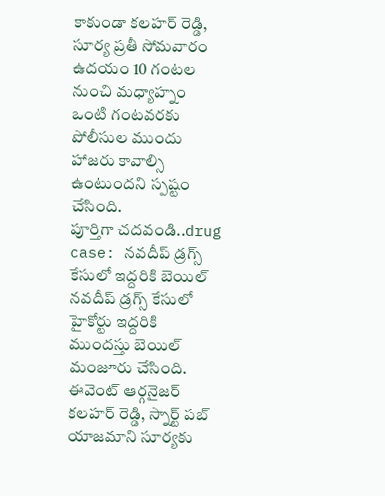కాకుండా కలహర్ రెడ్డి, సూర్య ప్రతీ సోమవారం ఉదయం 10 గంటల నుంచి మధ్యాహ్నం ఒంటి గంటవరకు పోలీసుల ముందు హాజరు కావాల్సి ఉంటుందని స్పష్టం చేసింది.
పూర్తిగా చదవండి..drug case: నవదీప్ డ్రగ్స్ కేసులో ఇద్దరికి బెయిల్
నవదీప్ డ్రగ్స్ కేసులో హైకోర్టు ఇద్దరికి ముందస్తు బెయిల్ మంజూరు చేసింది. ఈవెంట్ ఆర్గనైజర్ కలహర్ రెడ్డి, స్నార్ట్ పబ్ యాజమాని సూర్యకు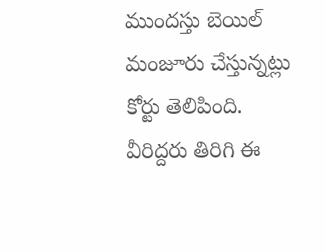ముందస్తు బెయిల్ మంజూరు చేస్తున్నట్లు కోర్టు తెలిపింది. వీరిద్దరు తిరిగి ఈ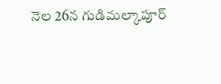నెల 26న గుడిమల్కాపూర్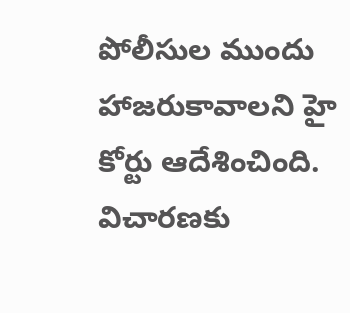పోలీసుల ముందు హాజరుకావాలని హై కోర్టు ఆదేశించింది. విచారణకు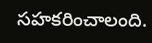సహకరించాలంది.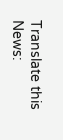Translate this News: